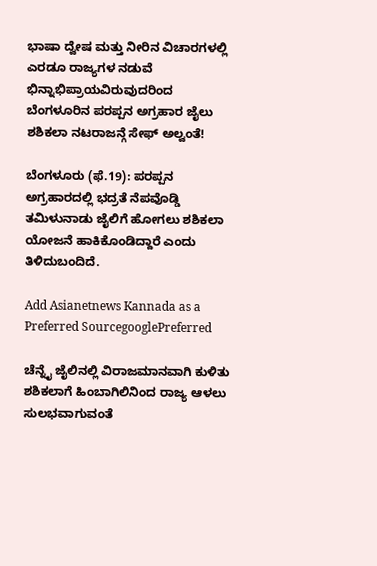ಭಾಷಾ ದ್ವೇಷ ಮತ್ತು ನೀರಿನ ವಿಚಾರಗಳಲ್ಲಿ ಎರಡೂ ರಾಜ್ಯಗಳ ನಡುವೆ ಭಿನ್ನಾಭಿಪ್ರಾಯವಿರುವುದರಿಂದ ಬೆಂಗಳೂರಿನ ಪರಪ್ಪನ ಅಗ್ರಹಾರ ಜೈಲು ಶಶಿಕಲಾ ನಟರಾಜನ್ಗೆ ಸೇಫ್ ಅಲ್ವಂತೆ!

ಬೆಂಗಳೂರು (ಫೆ.19): ಪರಪ್ಪನ ಅಗ್ರಹಾರದಲ್ಲಿ ಭದ್ರತೆ ನೆಪವೊಡ್ಡಿ ತಮಿಳುನಾಡು ಜೈಲಿಗೆ ಹೋಗಲು ಶಶಿಕಲಾ ಯೋಜನೆ ಹಾಕಿಕೊಂಡಿದ್ದಾರೆ ಎಂದು ತಿಳಿದುಬಂದಿದೆ.

Add Asianetnews Kannada as a Preferred SourcegooglePreferred

ಚೆನ್ನೈ ಜೈಲಿನಲ್ಲಿ ವಿರಾಜಮಾನವಾಗಿ ಕುಳಿತು ಶಶಿಕಲಾಗೆ ಹಿಂಬಾಗಿಲಿನಿಂದ ರಾಜ್ಯ ಆಳಲು ಸುಲಭವಾಗುವಂತೆ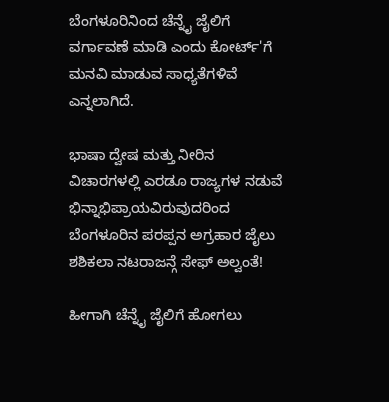ಬೆಂಗಳೂರಿನಿಂದ ಚೆನ್ನೈ ಜೈಲಿಗೆ ವರ್ಗಾವಣೆ ಮಾಡಿ ಎಂದು ಕೋರ್ಟ್'ಗೆ ಮನವಿ ಮಾಡುವ ಸಾಧ್ಯತೆಗಳಿವೆ ಎನ್ನಲಾಗಿದೆ.

ಭಾಷಾ ದ್ವೇಷ ಮತ್ತು ನೀರಿನ ವಿಚಾರಗಳಲ್ಲಿ ಎರಡೂ ರಾಜ್ಯಗಳ ನಡುವೆ ಭಿನ್ನಾಭಿಪ್ರಾಯವಿರುವುದರಿಂದ ಬೆಂಗಳೂರಿನ ಪರಪ್ಪನ ಅಗ್ರಹಾರ ಜೈಲು ಶಶಿಕಲಾ ನಟರಾಜನ್ಗೆ ಸೇಫ್ ಅಲ್ವಂತೆ!

ಹೀಗಾಗಿ ಚೆನ್ನೈ ಜೈಲಿಗೆ ಹೋಗಲು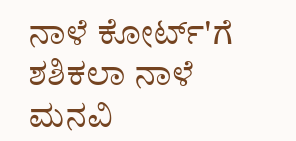ನಾಳೆ ಕೋರ್ಟ್‌'ಗೆ ಶಶಿಕಲಾ ನಾಳೆ ಮನವಿ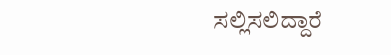ಸಲ್ಲಿಸಲಿದ್ದಾರೆ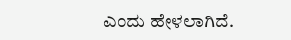ಎಂದು ಹೇಳಲಾಗಿದೆ.